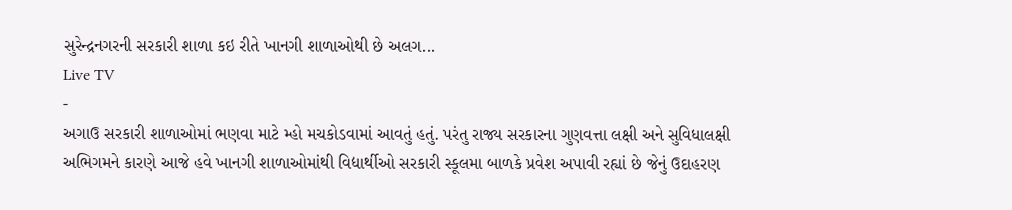સુરેન્દ્રનગરની સરકારી શાળા કઇ રીતે ખાનગી શાળાઓથી છે અલગ...
Live TV
-
અગાઉ સરકારી શાળાઓમાં ભણવા માટે મ્હો મચકોડવામાં આવતું હતું. પરંતુ રાજ્ય સરકારના ગુણવત્તા લક્ષી અને સુવિધાલક્ષી અભિગમને કારણે આજે હવે ખાનગી શાળાઓમાંથી વિદ્યાર્થીઓ સરકારી સ્કૂલમા બાળકે પ્રવેશ અપાવી રહ્યાં છે જેનું ઉદાહરણ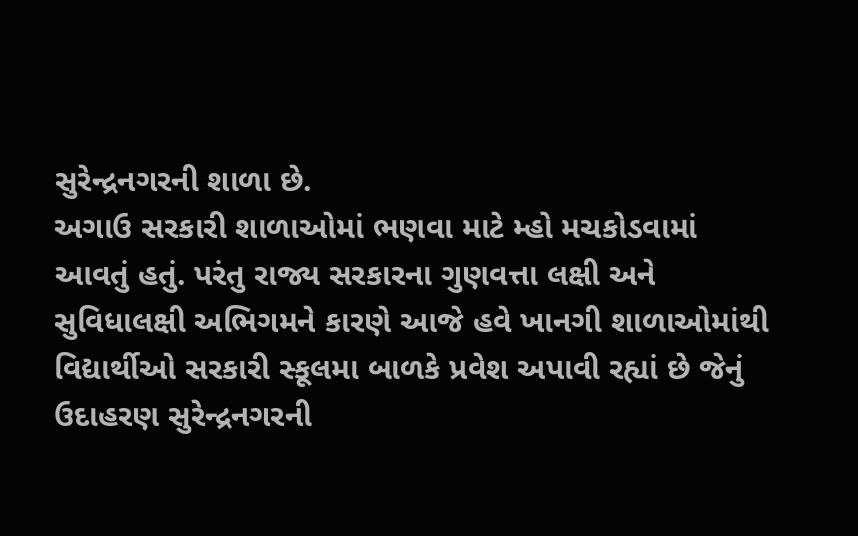સુરેન્દ્રનગરની શાળા છે.
અગાઉ સરકારી શાળાઓમાં ભણવા માટે મ્હો મચકોડવામાં આવતું હતું. પરંતુ રાજ્ય સરકારના ગુણવત્તા લક્ષી અને સુવિધાલક્ષી અભિગમને કારણે આજે હવે ખાનગી શાળાઓમાંથી વિદ્યાર્થીઓ સરકારી સ્કૂલમા બાળકે પ્રવેશ અપાવી રહ્યાં છે જેનું ઉદાહરણ સુરેન્દ્રનગરની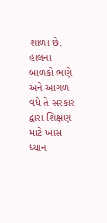શાળા છે.
હાલના બાળકો ભણે અને આગળ વધે તે સરકાર દ્વારા શિક્ષણ માટે ખાસ ધ્યાન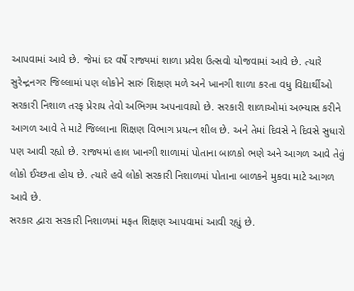આપવામાં આવે છે. જેમાં દર વર્ષે રાજ્યમાં શાળા પ્રવેશ ઉત્સવો યોજવામાં આવે છે. ત્યારે સુરેન્દ્રનગર જિલ્લામાં પણ લોકોને સારું શિક્ષણ મળે અને ખાનગી શાળા કરતા વધુ વિદ્યાર્થીઓ સરકારી નિશાળ તરફ પ્રેરાય તેવો અભિગમ અપનાવાયો છે. સરકારી શાળાઓમાં અભ્યાસ કરીને આગળ આવે તે માટે જિલ્લાના શિક્ષણ વિભાગ પ્રયત્ન શીલ છે. અને તેમાં દિવસે ને દિવસે સુધારો પણ આવી રહ્યો છે. રાજ્યમાં હાલ ખાનગી શાળામાં પોતાના બાળકો ભણે અને આગળ આવે તેવું લોકો ઈચ્છતા હોય છે. ત્યારે હવે લોકો સરકારી નિશાળમાં પોતાના બાળકને મુકવા માટે આગળ આવે છે.
સરકાર દ્વારા સરકારી નિશાળમાં મફત શિક્ષણ આપવામાં આવી રહ્યું છે.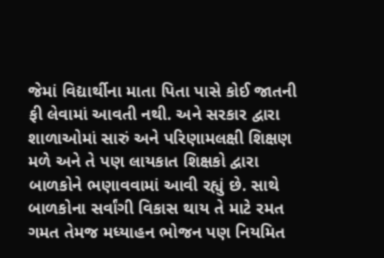જેમાં વિદ્યાર્થીના માતા પિતા પાસે કોઈ જાતની ફી લેવામાં આવતી નથી. અને સરકાર દ્વારા શાળાઓમાં સારું અને પરિણામલક્ષી શિક્ષણ મળે અને તે પણ લાયકાત શિક્ષકો દ્વારા બાળકોને ભણાવવામાં આવી રહ્યું છે. સાથે બાળકોના સર્વાંગી વિકાસ થાય તે માટે રમત ગમત તેમજ મધ્યાહન ભોજન પણ નિયમિત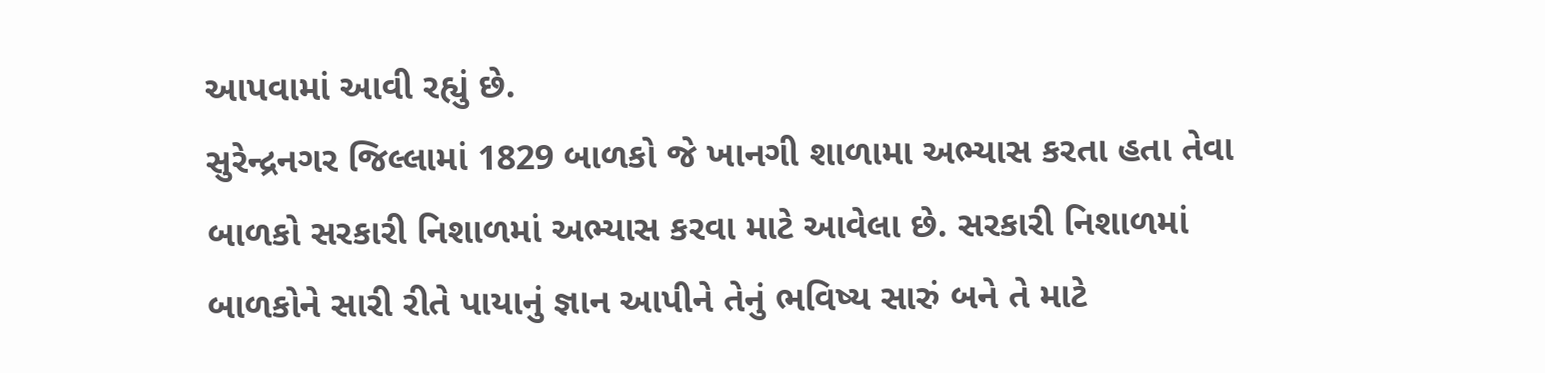આપવામાં આવી રહ્યું છે.
સુરેન્દ્રનગર જિલ્લામાં 1829 બાળકો જે ખાનગી શાળામા અભ્યાસ કરતા હતા તેવા બાળકો સરકારી નિશાળમાં અભ્યાસ કરવા માટે આવેલા છે. સરકારી નિશાળમાં બાળકોને સારી રીતે પાયાનું જ્ઞાન આપીને તેનું ભવિષ્ય સારું બને તે માટે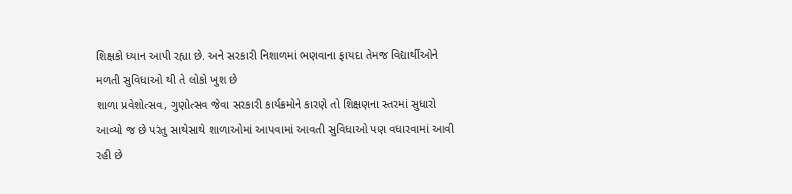શિક્ષકો ધ્યાન આપી રહ્યા છે. અને સરકારી નિશાળમાં ભણવાના ફાયદા તેમજ વિદ્યાર્થીઓને મળતી સુવિધાઓ થી તે લોકો ખુશ છે
શાળા પ્રવેશોત્સવ, ગુણોત્સવ જેવા સરકારી કાર્યક્રમોને કારણે તો શિક્ષણના સ્તરમાં સુધારો આવ્યો જ છે પરંતુ સાથેસાથે શાળાઓમાં આપવામાં આવતી સુવિધાઓ પણ વધારવામાં આવી રહી છે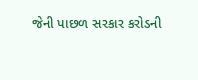જેની પાછળ સરકાર કરોડની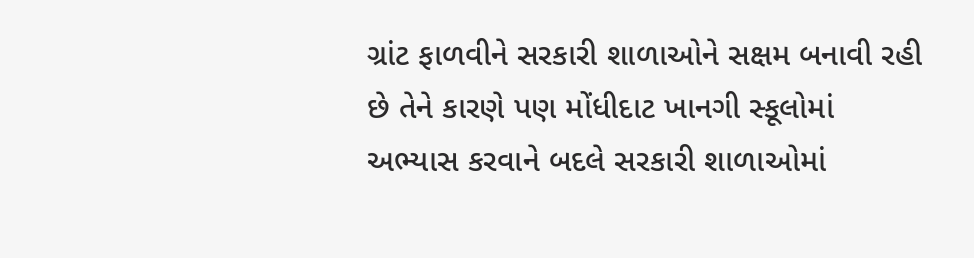ગ્રાંટ ફાળવીને સરકારી શાળાઓને સક્ષમ બનાવી રહી છે તેને કારણે પણ મોંધીદાટ ખાનગી સ્કૂલોમાં અભ્યાસ કરવાને બદલે સરકારી શાળાઓમાં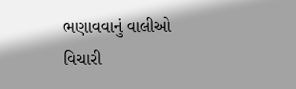ભણાવવાનું વાલીઓ વિચારી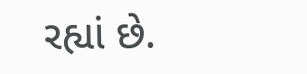રહ્યાં છે.